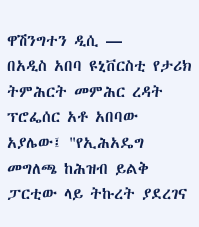ዋሽንግተን ዲሲ —
በአዲስ አበባ ዩኒቨርስቲ የታሪክ ትምሕርት መምሕር ረዳት ፕሮፌሰር አቶ አበባው አያሌው፤ "የኢሕአዴግ መግለጫ ከሕዝብ ይልቅ ፓርቲው ላይ ትኩረት ያደረገና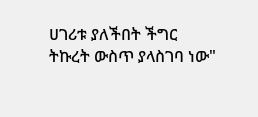ሀገሪቱ ያለችበት ችግር ትኩረት ውስጥ ያላስገባ ነው"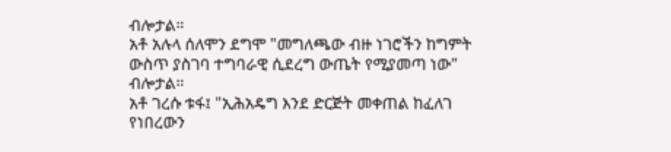ብሎታል።
አቶ አሉላ ሰለሞን ደግሞ "መግለጫው ብዙ ነገሮችን ከግምት ውስጥ ያስገባ ተግባራዊ ሲደረግ ውጤት የሚያመጣ ነው" ብሎታል።
አቶ ገረሱ ቱፋ፤ "ኢሕአዴግ እንደ ድርጅት መቀጠል ከፈለገ የነበረውን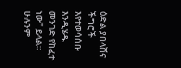ዕድል ያበላሸና ችግሮች እየተወሳሰቡ እንዲሄዱ መንገድ የከፈተ ነው" ይላል።
ሁሉንም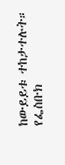ከውይይቱ ተከታተሉት።
የፌስቡክ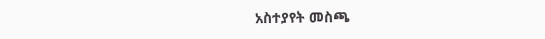አስተያየት መስጫ